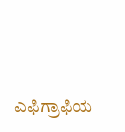ಎಫಿಗ್ರಾಫಿಯ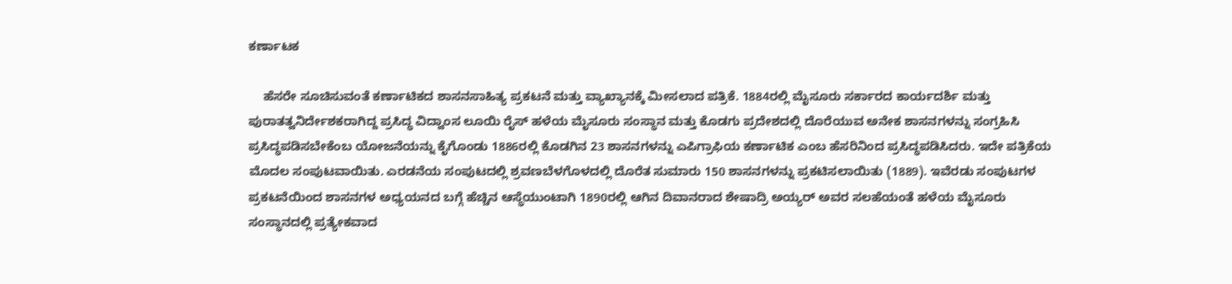ಕರ್ಣಾಟಕ

    ಹೆಸರೇ ಸೂಚಿಸುವಂತೆ ಕರ್ಣಾಟಿಕದ ಶಾಸನಸಾಹಿತ್ಯ ಪ್ರಕಟನೆ ಮತ್ತು ವ್ಯಾಖ್ಯಾನಕ್ಕೆ ಮೀಸಲಾದ ಪತ್ರಿಕೆ. 1884ರಲ್ಲಿ ಮೈಸೂರು ಸರ್ಕಾರದ ಕಾರ್ಯದರ್ಶಿ ಮತ್ತು ಪುರಾತತ್ವನಿರ್ದೇಶಕರಾಗಿದ್ದ ಪ್ರಸಿದ್ಧ ವಿದ್ವಾಂಸ ಲೂಯಿ ರೈಸ್ ಹಳೆಯ ಮೈಸೂರು ಸಂಸ್ಥಾನ ಮತ್ತು ಕೊಡಗು ಪ್ರದೇಶದಲ್ಲಿ ದೊರೆಯುವ ಅನೇಕ ಶಾಸನಗಳನ್ನು ಸಂಗ್ರಹಿಸಿ ಪ್ರಸಿದ್ಧಪಡಿಸಬೇಕೆಂಬ ಯೋಜನೆಯನ್ನು ಕೈಗೊಂಡು 1886ರಲ್ಲಿ ಕೊಡಗಿನ 23 ಶಾಸನಗಳನ್ನು ಎಪಿಗ್ರಾಫಿಯ ಕರ್ಣಾಟಿಕ ಎಂಬ ಹೆಸರಿನಿಂದ ಪ್ರಸಿದ್ಧಪಡಿಸಿದರು. ಇದೇ ಪತ್ರಿಕೆಯ ಮೊದಲ ಸಂಪುಟವಾಯಿತು. ಎರಡನೆಯ ಸಂಪುಟದಲ್ಲಿ ಶ್ರವಣಬೆಳಗೊಳದಲ್ಲಿ ದೊರೆತ ಸುಮಾರು 150 ಶಾಸನಗಳನ್ನು ಪ್ರಕಟಿಸಲಾಯಿತು (1889). ಇವೆರಡು ಸಂಪುಟಗಳ ಪ್ರಕಟನೆಯಿಂದ ಶಾಸನಗಳ ಅಧ್ಯಯನದ ಬಗ್ಗೆ ಹೆಚ್ಚಿನ ಆಸ್ಥೆಯುಂಟಾಗಿ 1890ರಲ್ಲಿ ಆಗಿನ ದಿವಾನರಾದ ಶೇಷಾದ್ರಿ ಅಯ್ಯರ್ ಅವರ ಸಲಹೆಯಂತೆ ಹಳೆಯ ಮೈಸೂರು ಸಂಸ್ಥಾನದಲ್ಲಿ ಪ್ರತ್ಯೇಕವಾದ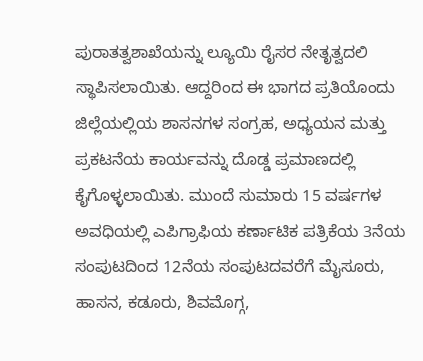ಪುರಾತತ್ವಶಾಖೆಯನ್ನು ಲ್ಯೂಯಿ ರೈಸರ ನೇತೃತ್ವದಲಿ ಸ್ಥಾಪಿಸಲಾಯಿತು. ಆದ್ದರಿಂದ ಈ ಭಾಗದ ಪ್ರತಿಯೊಂದು ಜಿಲ್ಲೆಯಲ್ಲಿಯ ಶಾಸನಗಳ ಸಂಗ್ರಹ, ಅಧ್ಯಯನ ಮತ್ತು ಪ್ರಕಟನೆಯ ಕಾರ್ಯವನ್ನು ದೊಡ್ಡ ಪ್ರಮಾಣದಲ್ಲಿ ಕೈಗೊಳ್ಳಲಾಯಿತು. ಮುಂದೆ ಸುಮಾರು 15 ವರ್ಷಗಳ ಅವಧಿಯಲ್ಲಿ ಎಪಿಗ್ರಾಫಿಯ ಕರ್ಣಾಟಿಕ ಪತ್ರಿಕೆಯ 3ನೆಯ ಸಂಪುಟದಿಂದ 12ನೆಯ ಸಂಪುಟದವರೆಗೆ ಮೈಸೂರು, ಹಾಸನ, ಕಡೂರು, ಶಿವಮೊಗ್ಗ,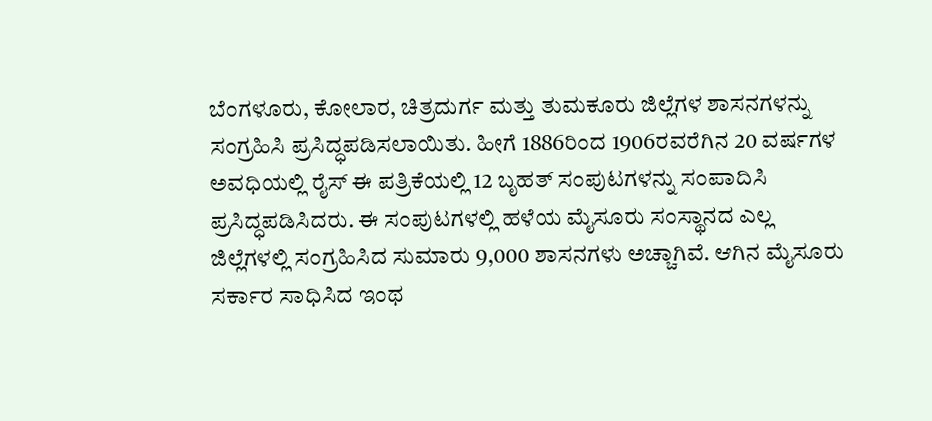ಬೆಂಗಳೂರು, ಕೋಲಾರ, ಚಿತ್ರದುರ್ಗ ಮತ್ತು ತುಮಕೂರು ಜಿಲ್ಲೆಗಳ ಶಾಸನಗಳನ್ನು ಸಂಗ್ರಹಿಸಿ ಪ್ರಸಿದ್ಧಪಡಿಸಲಾಯಿತು. ಹೀಗೆ 1886ರಿಂದ 1906ರವರೆಗಿನ 20 ವರ್ಷಗಳ ಅವಧಿಯಲ್ಲಿ ರೈಸ್ ಈ ಪತ್ರಿಕೆಯಲ್ಲಿ 12 ಬೃಹತ್ ಸಂಪುಟಗಳನ್ನು ಸಂಪಾದಿಸಿ ಪ್ರಸಿದ್ಧಪಡಿಸಿದರು. ಈ ಸಂಪುಟಗಳಲ್ಲಿ ಹಳೆಯ ಮೈಸೂರು ಸಂಸ್ಥಾನದ ಎಲ್ಲ ಜಿಲ್ಲೆಗಳಲ್ಲಿ ಸಂಗ್ರಹಿಸಿದ ಸುಮಾರು 9,000 ಶಾಸನಗಳು ಅಚ್ಚಾಗಿವೆ. ಆಗಿನ ಮೈಸೂರು ಸರ್ಕಾರ ಸಾಧಿಸಿದ ಇಂಥ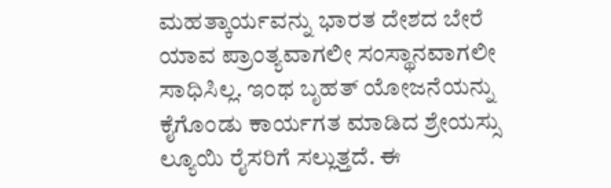ಮಹತ್ಕಾರ್ಯವನ್ನು ಭಾರತ ದೇಶದ ಬೇರೆ ಯಾವ ಪ್ರಾಂತ್ಯವಾಗಲೀ ಸಂಸ್ಥಾನವಾಗಲೀ ಸಾಧಿಸಿಲ್ಲ. ಇಂಥ ಬೃಹತ್ ಯೋಜನೆಯನ್ನು ಕೈಗೊಂಡು ಕಾರ್ಯಗತ ಮಾಡಿದ ಶ್ರೇಯಸ್ಸು ಲ್ಯೂಯಿ ರೈಸರಿಗೆ ಸಲ್ಲುತ್ತದೆ. ಈ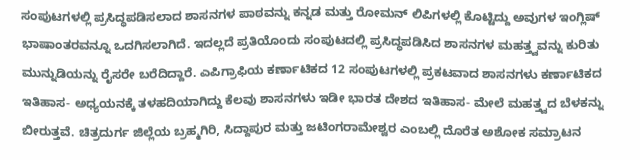ಸಂಪುಟಗಳಲ್ಲಿ ಪ್ರಸಿದ್ಧಪಡಿಸಲಾದ ಶಾಸನಗಳ ಪಾಠವನ್ನು ಕನ್ನಡ ಮತ್ತು ರೋಮನ್ ಲಿಪಿಗಳಲ್ಲಿ ಕೊಟ್ಟಿದ್ದು ಅವುಗಳ ಇಂಗ್ಲಿಷ್ ಭಾಷಾಂತರವನ್ನೂ ಒದಗಿಸಲಾಗಿದೆ. ಇದಲ್ಲದೆ ಪ್ರತಿಯೊಂದು ಸಂಪುಟದಲ್ಲಿ ಪ್ರಸಿದ್ಧಪಡಿಸಿದ ಶಾಸನಗಳ ಮಹತ್ತ್ವವನ್ನು ಕುರಿತು ಮುನ್ನುಡಿಯನ್ನು ರೈಸರೇ ಬರೆದಿದ್ದಾರೆ. ಎಪಿಗ್ರಾಫಿಯ ಕರ್ಣಾಟಿಕದ 12 ಸಂಪುಟಗಳಲ್ಲಿ ಪ್ರಕಟವಾದ ಶಾಸನಗಳು ಕರ್ಣಾಟಿಕದ ಇತಿಹಾಸ- ಅಧ್ಯಯನಕ್ಕೆ ತಳಹದಿಯಾಗಿದ್ದು ಕೆಲವು ಶಾಸನಗಳು ಇಡೀ ಭಾರತ ದೇಶದ ಇತಿಹಾಸ- ಮೇಲೆ ಮಹತ್ತ್ವದ ಬೆಳಕನ್ನು ಬೀರುತ್ತವೆ. ಚಿತ್ರದುರ್ಗ ಜಿಲ್ಲೆಯ ಬ್ರಹ್ಮಗಿರಿ, ಸಿದ್ದಾಪುರ ಮತ್ತು ಜಟಿಂಗರಾಮೇಶ್ವರ ಎಂಬಲ್ಲಿ ದೊರೆತ ಅಶೋಕ ಸಮ್ರಾಟನ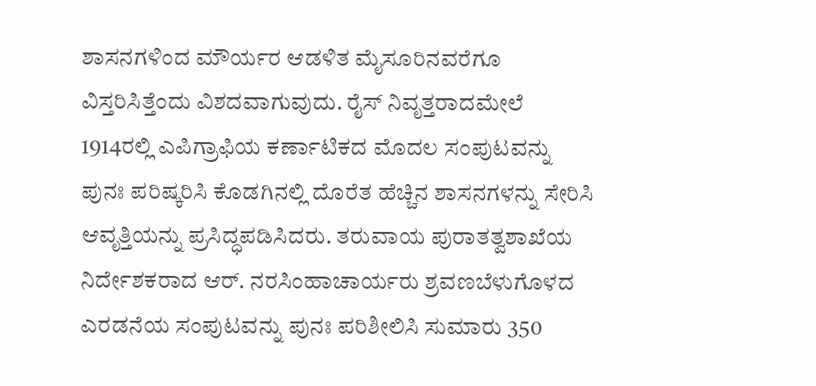ಶಾಸನಗಳಿಂದ ಮೌರ್ಯರ ಆಡಳಿತ ಮೈಸೂರಿನವರೆಗೂ ವಿಸ್ತರಿಸಿತ್ತೆಂದು ವಿಶದವಾಗುವುದು. ರೈಸ್ ನಿವೃತ್ತರಾದಮೇಲೆ 1914ರಲ್ಲಿ ಎಪಿಗ್ರಾಫಿಯ ಕರ್ಣಾಟಿಕದ ಮೊದಲ ಸಂಪುಟವನ್ನು ಪುನಃ ಪರಿಷ್ಕರಿಸಿ ಕೊಡಗಿನಲ್ಲಿ ದೊರೆತ ಹೆಚ್ಚಿನ ಶಾಸನಗಳನ್ನು ಸೇರಿಸಿ ಆವೃತ್ತಿಯನ್ನು ಪ್ರಸಿದ್ಧಪಡಿಸಿದರು. ತರುವಾಯ ಪುರಾತತ್ವಶಾಖೆಯ ನಿರ್ದೇಶಕರಾದ ಆರ್. ನರಸಿಂಹಾಚಾರ್ಯರು ಶ್ರವಣಬೆಳುಗೊಳದ ಎರಡನೆಯ ಸಂಪುಟವನ್ನು ಪುನಃ ಪರಿಶೀಲಿಸಿ ಸುಮಾರು 350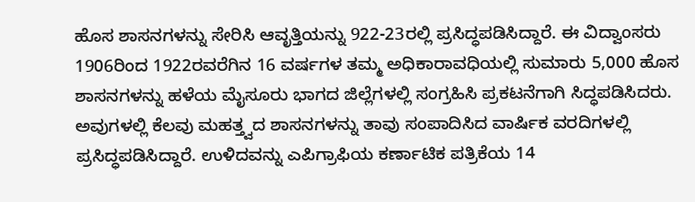ಹೊಸ ಶಾಸನಗಳನ್ನು ಸೇರಿಸಿ ಆವೃತ್ತಿಯನ್ನು 922-23ರಲ್ಲಿ ಪ್ರಸಿದ್ಧಪಡಿಸಿದ್ದಾರೆ. ಈ ವಿದ್ವಾಂಸರು 1906ರಿಂದ 1922ರವರೆಗಿನ 16 ವರ್ಷಗಳ ತಮ್ಮ ಅಧಿಕಾರಾವಧಿಯಲ್ಲಿ ಸುಮಾರು 5,000 ಹೊಸ ಶಾಸನಗಳನ್ನು ಹಳೆಯ ಮೈಸೂರು ಭಾಗದ ಜಿಲ್ಲೆಗಳಲ್ಲಿ ಸಂಗ್ರಹಿಸಿ ಪ್ರಕಟನೆಗಾಗಿ ಸಿದ್ಧಪಡಿಸಿದರು. ಅವುಗಳಲ್ಲಿ ಕೆಲವು ಮಹತ್ತ್ವದ ಶಾಸನಗಳನ್ನು ತಾವು ಸಂಪಾದಿಸಿದ ವಾರ್ಷಿಕ ವರದಿಗಳಲ್ಲಿ ಪ್ರಸಿದ್ಧಪಡಿಸಿದ್ದಾರೆ. ಉಳಿದವನ್ನು ಎಪಿಗ್ರಾಫಿಯ ಕರ್ಣಾಟಿಕ ಪತ್ರಿಕೆಯ 14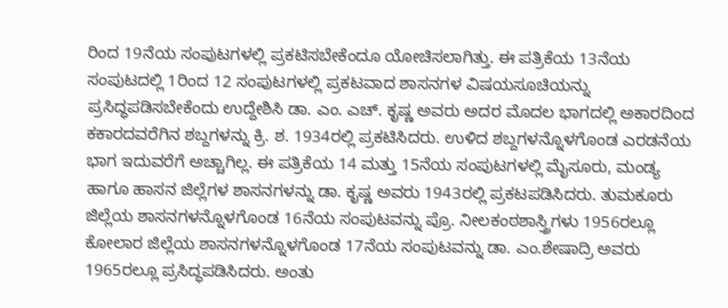ರಿಂದ 19ನೆಯ ಸಂಪುಟಗಳಲ್ಲಿ ಪ್ರಕಟಿಸಬೇಕೆಂದೂ ಯೋಚಿಸಲಾಗಿತ್ತು. ಈ ಪತ್ರಿಕೆಯ 13ನೆಯ ಸಂಪುಟದಲ್ಲಿ 1ರಿಂದ 12 ಸಂಪುಟಗಳಲ್ಲಿ ಪ್ರಕಟವಾದ ಶಾಸನಗಳ ವಿಷಯಸೂಚಿಯನ್ನು ಪ್ರಸಿದ್ಧಪಡಿಸಬೇಕೆಂದು ಉದ್ದೇಶಿಸಿ ಡಾ. ಎಂ. ಎಚ್. ಕೃಷ್ಣ ಅವರು ಅದರ ಮೊದಲ ಭಾಗದಲ್ಲಿ ಅಕಾರದಿಂದ ಕಕಾರದವರೆಗಿನ ಶಬ್ದಗಳನ್ನು ಕ್ರಿ. ಶ. 1934ರಲ್ಲಿ ಪ್ರಕಟಿಸಿದರು. ಉಳಿದ ಶಬ್ದಗಳನ್ನೊಳಗೊಂಡ ಎರಡನೆಯ ಭಾಗ ಇದುವರೆಗೆ ಅಚ್ಚಾಗಿಲ್ಲ. ಈ ಪತ್ರಿಕೆಯ 14 ಮತ್ತು 15ನೆಯ ಸಂಪುಟಗಳಲ್ಲಿ ಮೈಸೂರು, ಮಂಡ್ಯ ಹಾಗೂ ಹಾಸನ ಜಿಲ್ಲೆಗಳ ಶಾಸನಗಳನ್ನು ಡಾ. ಕೃಷ್ಣ ಅವರು 1943ರಲ್ಲಿ ಪ್ರಕಟಪಡಿಸಿದರು. ತುಮಕೂರು ಜಿಲ್ಲೆಯ ಶಾಸನಗಳನ್ನೊಳಗೊಂಡ 16ನೆಯ ಸಂಪುಟವನ್ನು ಪ್ರೊ. ನೀಲಕಂಠಶಾಸ್ತ್ರಿಗಳು 1956ರಲ್ಲೂ ಕೋಲಾರ ಜಿಲ್ಲೆಯ ಶಾಸನಗಳನ್ನೊಳಗೊಂಡ 17ನೆಯ ಸಂಪುಟವನ್ನು ಡಾ. ಎಂ.ಶೇಷಾದ್ರಿ ಅವರು 1965ರಲ್ಲೂ ಪ್ರಸಿದ್ಧಪಡಿಸಿದರು. ಅಂತು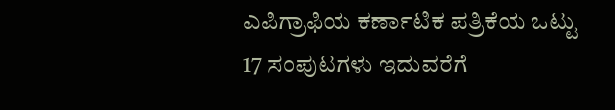ಎಪಿಗ್ರಾಫಿಯ ಕರ್ಣಾಟಿಕ ಪತ್ರಿಕೆಯ ಒಟ್ಟು 17 ಸಂಪುಟಗಳು ಇದುವರೆಗೆ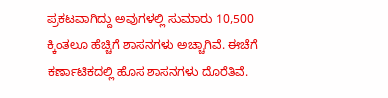ಪ್ರಕಟವಾಗಿದ್ದು ಅವುಗಳಲ್ಲಿ ಸುಮಾರು 10,500 ಕ್ಕಿಂತಲೂ ಹೆಚ್ಚಿಗೆ ಶಾಸನಗಳು ಅಚ್ಚಾಗಿವೆ. ಈಚೆಗೆ ಕರ್ಣಾಟಿಕದಲ್ಲಿ ಹೊಸ ಶಾಸನಗಳು ದೊರೆತಿವೆ.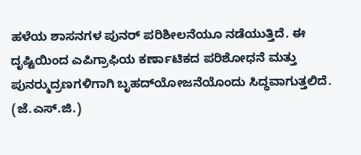ಹಳೆಯ ಶಾಸನಗಳ ಪುನರ್ ಪರಿಶೀಲನೆಯೂ ನಡೆಯುತ್ತಿದೆ. ಈ ದೃಷ್ಟಿಯಿಂದ ಎಪಿಗ್ರಾಫಿಯ ಕರ್ಣಾಟಿಕದ ಪರಿಶೋಧನೆ ಮತ್ತು ಪುನರ್‍ಮುದ್ರಣಗಳಿಗಾಗಿ ಬೃಹದ್‍ಯೋಜನೆಯೊಂದು ಸಿದ್ಧವಾಗುತ್ತಲಿದೆ.
(ಜೆ.ಎಸ್.ಜಿ.)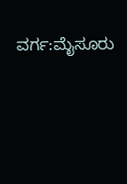ವರ್ಗ:ಮೈಸೂರು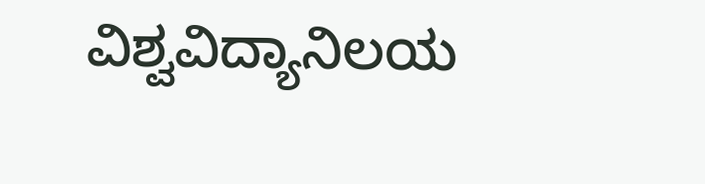ವಿಶ್ವವಿದ್ಯಾನಿಲಯ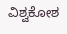ವಿಶ್ವಕೋಶ